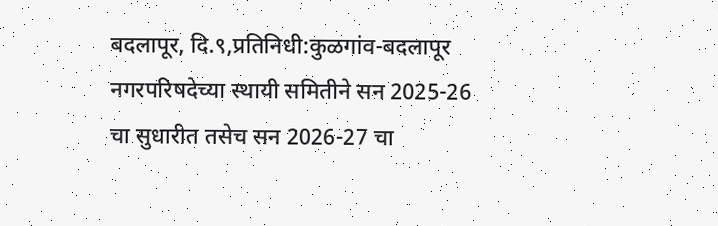बदलापूर, दि.९,प्रतिनिधी:कुळगांव-बदलापूर नगरपरिषदेच्या स्थायी समितीने सन 2025-26 चा सुधारीत तसेच सन 2026-27 चा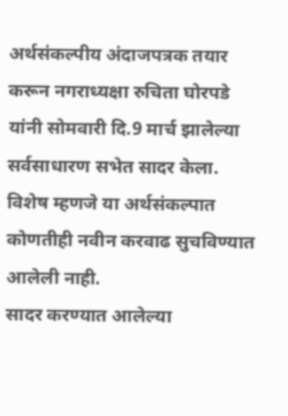अर्थसंकल्पीय अंदाजपत्रक तयार करून नगराध्यक्षा रुचिता घोरपडे यांनी सोमवारी दि.9 मार्च झालेल्या सर्वसाधारण सभेत सादर केला. विशेष म्हणजे या अर्थसंकल्पात कोणतीही नवीन करवाढ सुचविण्यात आलेली नाही.
सादर करण्यात आलेल्या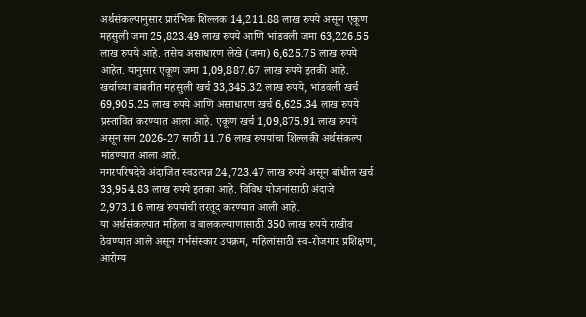अर्थसंकल्पानुसार प्रारंभिक शिल्लक 14,211.88 लाख रुपये असून एकूण महसुली जमा 25,823.49 लाख रुपये आणि भांडवली जमा 63,226.55 लाख रुपये आहे. तसेच असाधारण लेखे (जमा) 6,625.75 लाख रुपये आहेत. यानुसार एकूण जमा 1,09,887.67 लाख रुपये इतकी आहे.
खर्चाच्या बाबतीत महसुली खर्च 33,345.32 लाख रुपये, भांडवली खर्च 69,905.25 लाख रुपये आणि असाधारण खर्च 6,625.34 लाख रुपये प्रस्तावित करण्यात आला आहे. एकूण खर्च 1,09,875.91 लाख रुपये असून सन 2026-27 साठी 11.76 लाख रुपयांचा शिल्लकी अर्थसंकल्प मांडण्यात आला आहे.
नगरपरिषदेचे अंदाजित स्वउत्पन्न 24,723.47 लाख रुपये असून बांधील खर्च 33,954.83 लाख रुपये इतका आहे. विविध योजनांसाठी अंदाजे 2,973.16 लाख रुपयांची तरतूद करण्यात आली आहे.
या अर्थसंकल्पात महिला व बालकल्याणासाठी 350 लाख रुपये राखीव ठेवण्यात आले असून गर्भसंस्कार उपक्रम, महिलांसाठी स्व-रोजगार प्रशिक्षण, आरोग्य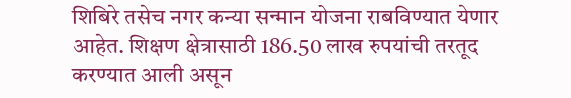शिबिरे तसेच नगर कन्या सन्मान योजना राबविण्यात येणार आहेत. शिक्षण क्षेत्रासाठी 186.50 लाख रुपयांची तरतूद करण्यात आली असून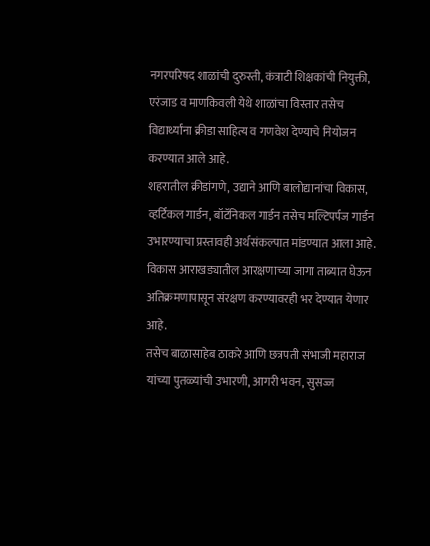नगरपरिषद शाळांची दुरुस्ती, कंत्राटी शिक्षकांची नियुक्ती, एरंजाड व माणकिवली येथे शाळांचा विस्तार तसेच विद्यार्थ्यांना क्रीडा साहित्य व गणवेश देण्याचे नियोजन करण्यात आले आहे.
शहरातील क्रीडांगणे, उद्याने आणि बालोद्यानांचा विकास, व्हर्टिकल गार्डन, बॉटॅनिकल गार्डन तसेच मल्टिपर्पज गार्डन उभारण्याचा प्रस्तावही अर्थसंकल्पात मांडण्यात आला आहे. विकास आराखड्यातील आरक्षणाच्या जागा ताब्यात घेऊन अतिक्रमणापासून संरक्षण करण्यावरही भर देण्यात येणार आहे.
तसेच बाळासाहेब ठाकरे आणि छत्रपती संभाजी महाराज यांच्या पुतळ्यांची उभारणी, आगरी भवन, सुसज्ज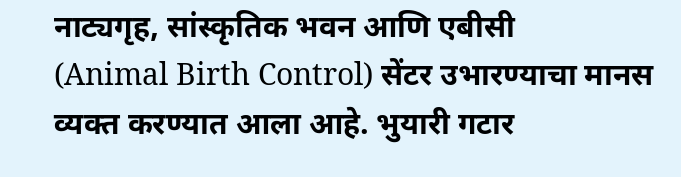नाट्यगृह, सांस्कृतिक भवन आणि एबीसी
(Animal Birth Control) सेंटर उभारण्याचा मानस व्यक्त करण्यात आला आहे. भुयारी गटार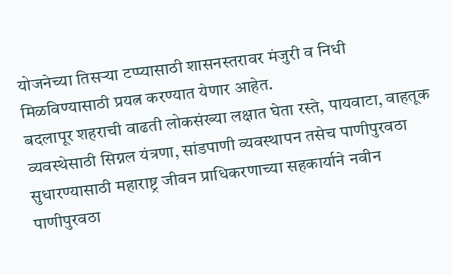योजनेच्या तिसऱ्या टप्प्यासाठी शासनस्तरावर मंजुरी व निधी मिळविण्यासाठी प्रयत्न करण्यात येणार आहेत.
बदलापूर शहराची वाढती लोकसंख्या लक्षात घेता रस्ते, पायवाटा, वाहतूक व्यवस्थेसाठी सिग्नल यंत्रणा, सांडपाणी व्यवस्थापन तसेच पाणीपुरवठा सुधारण्यासाठी महाराष्ट्र जीवन प्राधिकरणाच्या सहकार्याने नवीन पाणीपुरवठा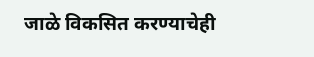जाळे विकसित करण्याचेही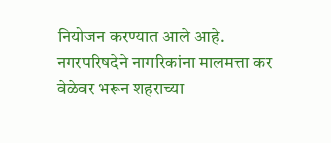नियोजन करण्यात आले आहे. नगरपरिषदेने नागरिकांना मालमत्ता कर वेळेवर भरून शहराच्या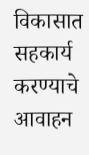विकासात सहकार्य करण्याचे आवाहन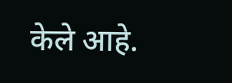केले आहे.